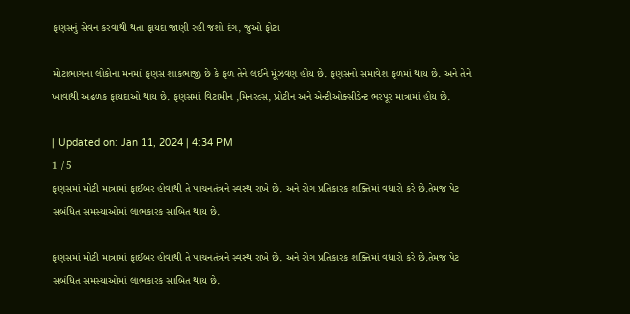ફણસનું સેવન કરવાથી થતા ફાયદા જાણી રહી જશો દંગ, જુઓ ફોટા

મોટાભાગના લોકોના મનમાં ફણસ શાકભાજી છે કે ફળ તેને લઈને મૂંઝવણ હોય છે. ફણસનો સમાવેશ ફળમાં થાય છે. અને તેને ખાવાથી અઢળક ફાયદાઓ થાય છે. ફણસમાં વિટામીન ,મિનરલ્સ, પ્રોટીન અને એન્ટીઓક્સીડેન્ટ ભરપૂર માત્રામાં હોય છે.

| Updated on: Jan 11, 2024 | 4:34 PM
1 / 5
ફણસમાં મોટી માત્રામાં ફાઈબર હોવાથી તે પાચનતંત્રને સ્વસ્થ રાખે છે. અને રોગ પ્રતિકારક શક્તિમાં વધારો કરે છે.તેમજ પેટ સબંધિત સમસ્યાઓમાં લાભકારક સાબિત થાય છે.

ફણસમાં મોટી માત્રામાં ફાઈબર હોવાથી તે પાચનતંત્રને સ્વસ્થ રાખે છે. અને રોગ પ્રતિકારક શક્તિમાં વધારો કરે છે.તેમજ પેટ સબંધિત સમસ્યાઓમાં લાભકારક સાબિત થાય છે.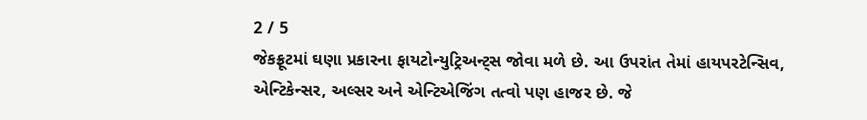2 / 5
જેકફ્રૂટમાં ઘણા પ્રકારના ફાયટોન્યુટ્રિઅન્ટ્સ જોવા મળે છે. આ ઉપરાંત તેમાં હાયપરટેન્સિવ, એન્ટિકેન્સર, અલ્સર અને એન્ટિએજિંગ તત્વો પણ હાજર છે. જે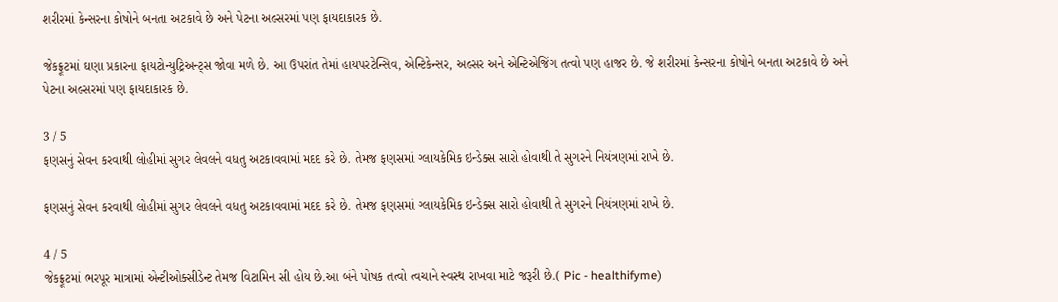શરીરમાં કેન્સરના કોષોને બનતા અટકાવે છે અને પેટના અલ્સરમાં પણ ફાયદાકારક છે.

જેકફ્રૂટમાં ઘણા પ્રકારના ફાયટોન્યુટ્રિઅન્ટ્સ જોવા મળે છે. આ ઉપરાંત તેમાં હાયપરટેન્સિવ, એન્ટિકેન્સર, અલ્સર અને એન્ટિએજિંગ તત્વો પણ હાજર છે. જે શરીરમાં કેન્સરના કોષોને બનતા અટકાવે છે અને પેટના અલ્સરમાં પણ ફાયદાકારક છે.

3 / 5
ફણસનું સેવન કરવાથી લોહીમાં સુગર લેવલને વધતુ અટકાવવામાં મદદ કરે છે. તેમજ ફણસમાં ગ્લાયકેમિક ઇન્ડેક્સ સારો હોવાથી તે સુગરને નિયંત્રણમાં રાખે છે.

ફણસનું સેવન કરવાથી લોહીમાં સુગર લેવલને વધતુ અટકાવવામાં મદદ કરે છે. તેમજ ફણસમાં ગ્લાયકેમિક ઇન્ડેક્સ સારો હોવાથી તે સુગરને નિયંત્રણમાં રાખે છે.

4 / 5
જેકફ્રૂટમાં ભરપૂર માત્રામાં એન્ટીઓક્સીડેન્ટ તેમજ વિટામિન સી હોય છે.આ બંને પોષક તત્વો ત્વચાને સ્વસ્થ રાખવા માટે જરૂરી છે.( Pic - healthifyme)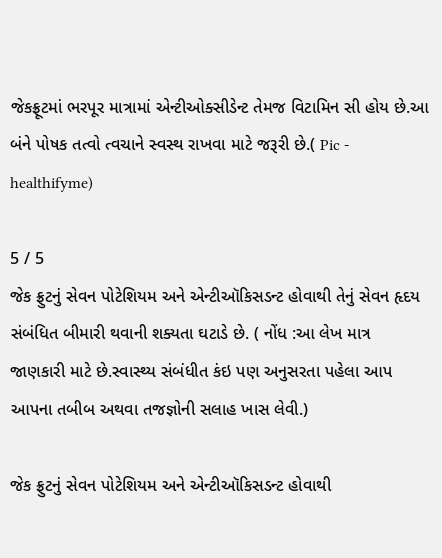જેકફ્રૂટમાં ભરપૂર માત્રામાં એન્ટીઓક્સીડેન્ટ તેમજ વિટામિન સી હોય છે.આ બંને પોષક તત્વો ત્વચાને સ્વસ્થ રાખવા માટે જરૂરી છે.( Pic - healthifyme)

5 / 5
જેક ફ્રુટનું સેવન પોટેશિયમ અને એન્ટીઑકિસડન્ટ હોવાથી તેનું સેવન હૃદય સંબંધિત બીમારી થવાની શક્યતા ઘટાડે છે. ( નોંધ :આ લેખ માત્ર જાણકારી માટે છે.સ્વાસ્થ્ય સંબંધીત કંઇ પણ અનુસરતા પહેલા આપ આપના તબીબ અથવા તજજ્ઞોની સલાહ ખાસ લેવી.)

જેક ફ્રુટનું સેવન પોટેશિયમ અને એન્ટીઑકિસડન્ટ હોવાથી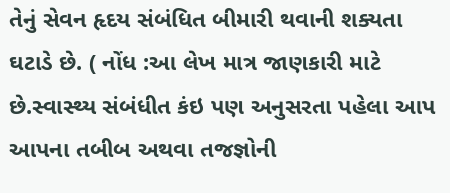તેનું સેવન હૃદય સંબંધિત બીમારી થવાની શક્યતા ઘટાડે છે. ( નોંધ :આ લેખ માત્ર જાણકારી માટે છે.સ્વાસ્થ્ય સંબંધીત કંઇ પણ અનુસરતા પહેલા આપ આપના તબીબ અથવા તજજ્ઞોની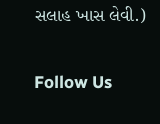સલાહ ખાસ લેવી.)

Follow Us